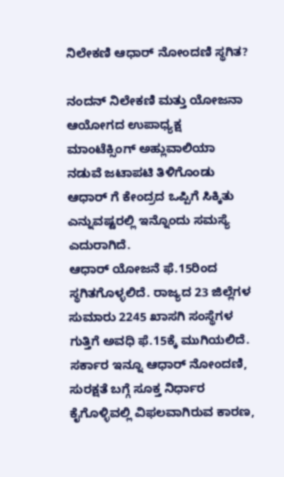ನಿಲೇಕಣಿ ಆಧಾರ್ ನೋಂದಣಿ ಸ್ಥಗಿತ?

ನಂದನ್ ನಿಲೇಕಣಿ ಮತ್ತು ಯೋಜನಾ ಆಯೋಗದ ಉಪಾಧ್ಯಕ್ಷ ಮಾಂಟೆಕ್ಸಿಂಗ್ ಅಹ್ಲುವಾಲಿಯಾ ನಡುವೆ ಜಟಾಪಟಿ ತಿಳಿಗೊಂಡು ಆಧಾರ್ ಗೆ ಕೇಂದ್ರದ ಒಪ್ಪಿಗೆ ಸಿಕ್ಕಿತು ಎನ್ನುವಷ್ಟರಲ್ಲಿ ಇನ್ನೊಂದು ಸಮಸ್ಯೆ ಎದುರಾಗಿದೆ.
ಆಧಾರ್ ಯೋಜನೆ ಫೆ.15ರಿಂದ ಸ್ಥಗಿತಗೊಳ್ಳಲಿದೆ. ರಾಜ್ಯದ 23 ಜಿಲ್ಲೆಗಳ ಸುಮಾರು 2245 ಖಾಸಗಿ ಸಂಸ್ಥೆಗಳ ಗುತ್ತಿಗೆ ಅವಧಿ ಫೆ.15ಕ್ಕೆ ಮುಗಿಯಲಿದೆ. ಸರ್ಕಾರ ಇನ್ನೂ ಆಧಾರ್ ನೋಂದಣಿ, ಸುರಕ್ಷತೆ ಬಗ್ಗೆ ಸೂಕ್ತ ನಿರ್ಧಾರ ಕೈಗೊಳ್ಳಿವಲ್ಲಿ ವಿಫಲವಾಗಿರುವ ಕಾರಣ,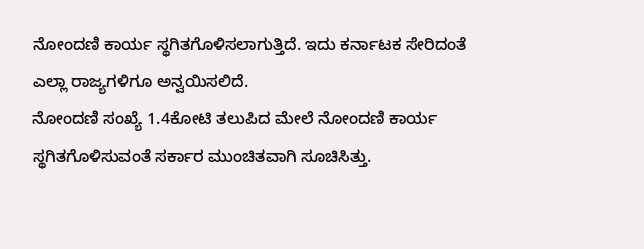ನೋಂದಣಿ ಕಾರ್ಯ ಸ್ಥಗಿತಗೊಳಿಸಲಾಗುತ್ತಿದೆ. ಇದು ಕರ್ನಾಟಕ ಸೇರಿದಂತೆ ಎಲ್ಲಾ ರಾಜ್ಯಗಳಿಗೂ ಅನ್ವಯಿಸಲಿದೆ.
ನೋಂದಣಿ ಸಂಖ್ಯೆ 1.4ಕೋಟಿ ತಲುಪಿದ ಮೇಲೆ ನೋಂದಣಿ ಕಾರ್ಯ ಸ್ಥಗಿತಗೊಳಿಸುವಂತೆ ಸರ್ಕಾರ ಮುಂಚಿತವಾಗಿ ಸೂಚಿಸಿತ್ತು.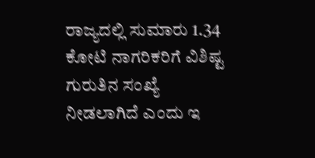ರಾಜ್ಯದಲ್ಲಿ ಸುಮಾರು 1.34 ಕೋಟಿ ನಾಗರಿಕರಿಗೆ ವಿಶಿಷ್ಟ ಗುರುತಿನ ಸಂಖ್ಯೆ ನೀಡಲಾಗಿದೆ ಎಂದು ಇ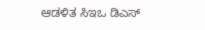ಆಡಳಿತ ಸಿಇಒ ಡಿಎಸ್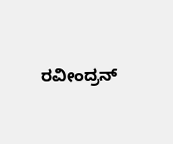ರವೀಂದ್ರನ್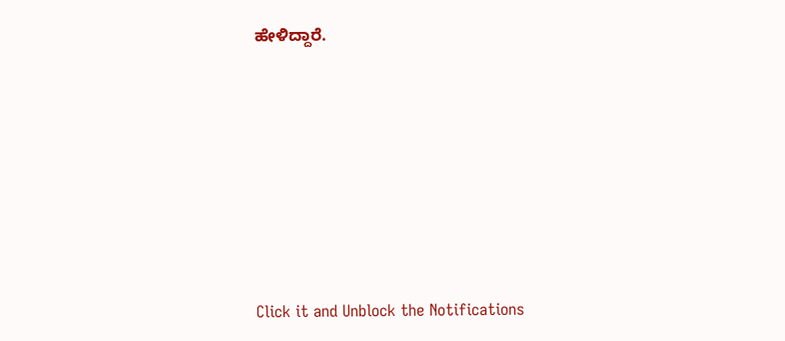ಹೇಳಿದ್ದಾರೆ.











Click it and Unblock the Notifications